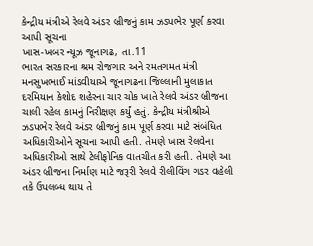કેન્દ્રીય મંત્રીએ રેલવે અંડર બ્રીજનું કામ ઝડપભેર પૂર્ણ કરવા આપી સૂચના
ખાસ-ખબર ન્યૂઝ જૂનાગઢ, તા.11
ભારત સરકારના શ્રમ રોજગાર અને રમતગમત મંત્રી મનસુખભાઈ માંડવીયાએ જૂનાગઢના જિલ્લાની મુલાકાત દરમિયાન કેશોદ શહેરના ચાર ચોક ખાતે રેલવે અંડર બ્રીજના ચાલી રહેલ કામનું નિરીક્ષણ કર્યું હતું. કેન્દ્રીય મંત્રીશ્રીએ ઝડપભેર રેલવે અંડર બ્રીજનું કામ પૂર્ણ કરવા માટે સંબંધિત અધિકારીઓને સૂચના આપી હતી. તેમણે ખાસ રેલવેના અધિકારીઓ સાથે ટેલીફોનિક વાતચીત કરી હતી. તેમણે આ અંડર બ્રીજના નિર્માણ માટે જરૂરી રેલવે રીલીવિંગ ગડર વહેલી તકે ઉપલબ્ધ થાય તે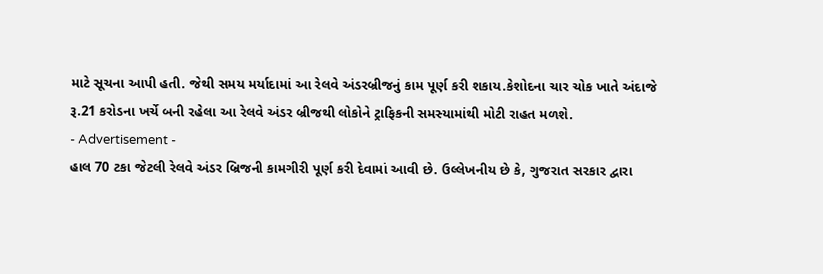માટે સૂચના આપી હતી. જેથી સમય મર્યાદામાં આ રેલવે અંડરબ્રીજનું કામ પૂર્ણ કરી શકાય.કેશોદના ચાર ચોક ખાતે અંદાજે રૂ.21 કરોડના ખર્ચે બની રહેલા આ રેલવે અંડર બ્રીજથી લોકોને ટ્રાફિકની સમસ્યામાંથી મોટી રાહત મળશે.
- Advertisement -
હાલ 70 ટકા જેટલી રેલવે અંડર બ્રિજની કામગીરી પૂર્ણ કરી દેવામાં આવી છે. ઉલ્લેખનીય છે કે, ગુજરાત સરકાર દ્વારા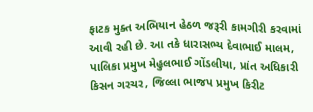ફાટક મુક્ત અભિયાન હેઠળ જરૂરી કામગીરી કરવામાં આવી રહી છે. આ તકે ધારાસભ્ય દેવાભાઈ માલમ, પાલિકા પ્રમુખ મેહુલભાઈ ગોંડલીયા, પ્રાંત અધિકારી કિસન ગરચર, જિલ્લા ભાજપ પ્રમુખ કિરીટ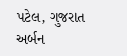પટેલ, ગુજરાત અર્બન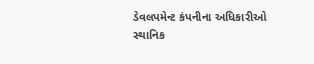ડેવલપમેન્ટ કંપનીના અધિકારીઓ સ્થાનિક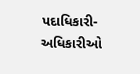પદાધિકારી-અધિકારીઓ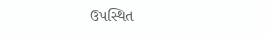ઉપસ્થિત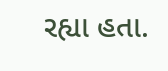રહ્યા હતા.